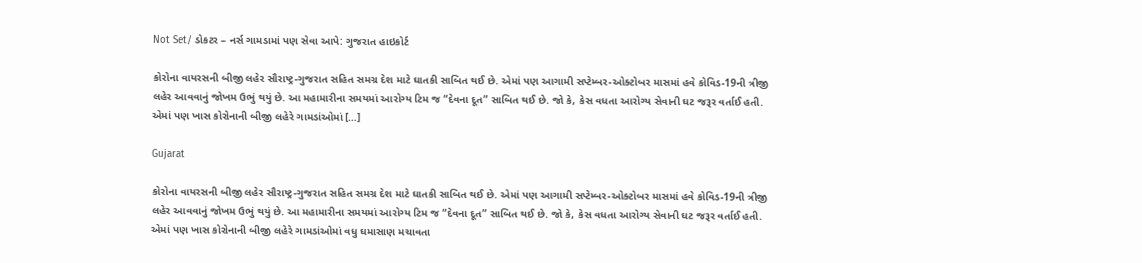Not Set/ ડોકટર – નર્સ ગામડામાં પણ સેવા આપે: ગુજરાત હાઇકોર્ટ

કોરોના વાયરસની બીજી લહેર સૌરાષ્ટ્ર-ગુજરાત સહિત સમગ્ર દેશ માટે ઘાતકી સાબિત થઈ છે. એમાં પણ આગામી સપ્ટેમ્બર-ઓક્ટોબર માસમાં હવે કોવિડ-19ની ત્રીજી લહેર આવવાનું જોખમ ઉભું થયું છે. આ મહામારીના સમયમાં આરોગ્ય ટિમ જ “દેવના દૂત” સાબિત થઈ છે. જો કે, કેસ વધતા આરોગ્ય સેવાની ઘટ જરૂર વર્તાઈ હતી. એમાં પણ ખાસ કોરોનાની બીજી લહેરે ગામડાંઓમાં […]

Gujarat

કોરોના વાયરસની બીજી લહેર સૌરાષ્ટ્ર-ગુજરાત સહિત સમગ્ર દેશ માટે ઘાતકી સાબિત થઈ છે. એમાં પણ આગામી સપ્ટેમ્બર-ઓક્ટોબર માસમાં હવે કોવિડ-19ની ત્રીજી લહેર આવવાનું જોખમ ઉભું થયું છે. આ મહામારીના સમયમાં આરોગ્ય ટિમ જ “દેવના દૂત” સાબિત થઈ છે. જો કે, કેસ વધતા આરોગ્ય સેવાની ઘટ જરૂર વર્તાઈ હતી. એમાં પણ ખાસ કોરોનાની બીજી લહેરે ગામડાંઓમાં વધુ ઘમાસાણ મચાવતા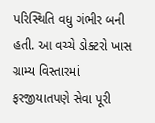પરિસ્થિતિ વધુ ગંભીર બની હતી. આ વચ્ચે ડોક્ટરો ખાસ ગ્રામ્ય વિસ્તારમાં ફરજીયાતપણે સેવા પૂરી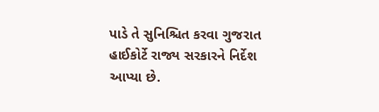પાડે તે સુનિશ્ચિત કરવા ગુજરાત હાઈકોર્ટે રાજ્ય સરકારને નિર્દેશ આપ્યા છે.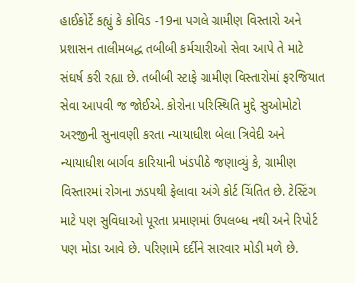હાઈકોર્ટે કહ્યું કે કોવિડ -19ના પગલે ગ્રામીણ વિસ્તારો અને પ્રશાસન તાલીમબદ્ધ તબીબી કર્મચારીઓ સેવા આપે તે માટે સંઘર્ષ કરી રહ્યા છે. તબીબી સ્ટાફે ગ્રામીણ વિસ્તારોમાં ફરજિયાત સેવા આપવી જ જોઈએ. કોરોના પરિસ્થિતિ મુદ્દે સુઓમોટો અરજીની સુનાવણી કરતા ન્યાયાધીશ બેલા ત્રિવેદી અને ન્યાયાધીશ બાર્ગવ કારિયાની ખંડપીઠે જણાવ્યું કે, ગ્રામીણ વિસ્તારમાં રોગના ઝડપથી ફેલાવા અંગે કોર્ટ ચિંતિત છે. ટેસ્ટિંગ માટે પણ સુવિધાઓ પૂરતા પ્રમાણમાં ઉપલબ્ધ નથી અને રિપોર્ટ પણ મોડા આવે છે. પરિણામે દર્દીને સારવાર મોડી મળે છે.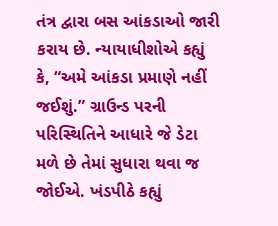તંત્ર દ્વારા બસ આંકડાઓ જારી કરાય છે. ન્યાયાધીશોએ કહ્યું કે, “અમે આંકડા પ્રમાણે નહીં જઈશું.” ગ્રાઉન્ડ પરની પરિસ્થિતિને આધારે જે ડેટા મળે છે તેમાં સુધારા થવા જ જોઈએ. ખંડપીઠે કહ્યું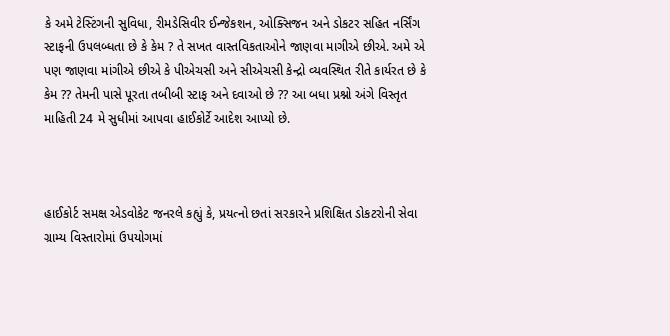કે અમે ટેસ્ટિંગની સુવિધા, રીમડેસિવીર ઈન્જેકશન, ઓક્સિજન અને ડોકટર સહિત નર્સિંગ સ્ટાફની ઉપલબ્ધતા છે કે કેમ ? તે સખત વાસ્તવિકતાઓને જાણવા માગીએ છીએ. અમે એ પણ જાણવા માંગીએ છીએ કે પીએચસી અને સીએચસી કેન્દ્રો વ્યવસ્થિત રીતે કાર્યરત છે કે કેમ ?? તેમની પાસે પૂરતા તબીબી સ્ટાફ અને દવાઓ છે ?? આ બધા પ્રશ્નો અંગે વિસ્તૃત માહિતી 24 મે સુધીમાં આપવા હાઈકોર્ટે આદેશ આપ્યો છે.



હાઈકોર્ટ સમક્ષ એડવોકેટ જનરલે કહ્યું કે, પ્રયત્નો છતાં સરકારને પ્રશિક્ષિત ડોકટરોની સેવા ગ્રામ્ય વિસ્તારોમાં ઉપયોગમાં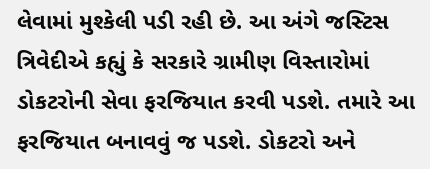લેવામાં મુશ્કેલી પડી રહી છે. આ અંગે જસ્ટિસ ત્રિવેદીએ કહ્યું કે સરકારે ગ્રામીણ વિસ્તારોમાં ડોકટરોની સેવા ફરજિયાત કરવી પડશે. તમારે આ ફરજિયાત બનાવવું જ પડશે. ડોકટરો અને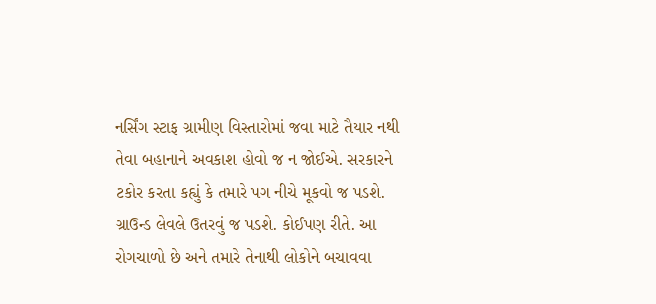નર્સિંગ સ્ટાફ ગ્રામીણ વિસ્તારોમાં જવા માટે તૈયાર નથી તેવા બહાનાને અવકાશ હોવો જ ન જોઈએ. સરકારને ટકોર કરતા કહ્યું કે તમારે પગ નીચે મૂકવો જ પડશે. ગ્રાઉન્ડ લેવલે ઉતરવું જ પડશે. કોઈપણ રીતે. આ રોગચાળો છે અને તમારે તેનાથી લોકોને બચાવવા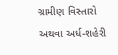ગ્રામીણ વિસ્તારો અથવા અર્ધ-શહેરી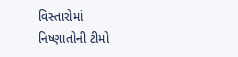વિસ્તારોમાં નિષ્ણાતોની ટીમો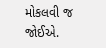મોકલવી જ જોઈએ.